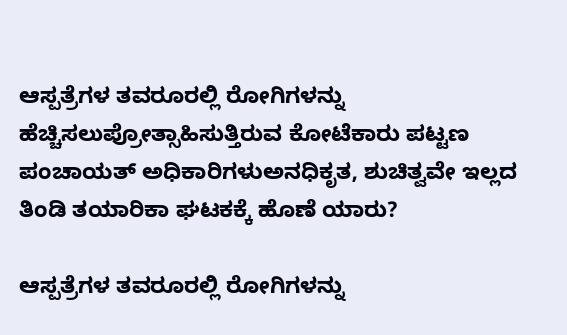ಆಸ್ಪತ್ರೆಗಳ ತವರೂರಲ್ಲಿ ರೋಗಿಗಳನ್ನು ಹೆಚ್ಚಿಸಲುಪ್ರೋತ್ಸಾಹಿಸುತ್ತಿರುವ ಕೋಟೆಕಾರು ಪಟ್ಟಣ ಪಂಚಾಯತ್‌ ಅಧಿಕಾರಿಗಳುಅನಧಿಕೃತ, ಶುಚಿತ್ವವೇ ಇಲ್ಲದ ತಿಂಡಿ ತಯಾರಿಕಾ ಘಟಕಕ್ಕೆ ಹೊಣೆ ಯಾರು?

ಆಸ್ಪತ್ರೆಗಳ ತವರೂರಲ್ಲಿ ರೋಗಿಗಳನ್ನು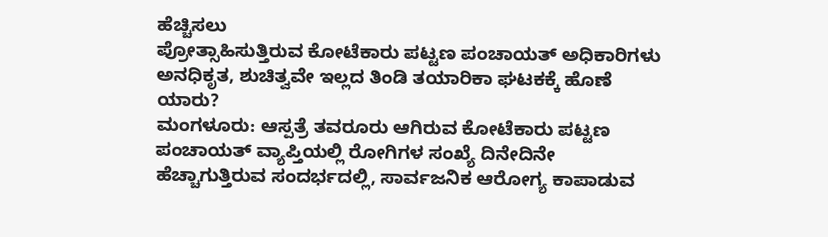ಹೆಚ್ಚಿಸಲು
ಪ್ರೋತ್ಸಾಹಿಸುತ್ತಿರುವ ಕೋಟೆಕಾರು ಪಟ್ಟಣ ಪಂಚಾಯತ್‌ ಅಧಿಕಾರಿಗಳು
ಅನಧಿಕೃತ, ಶುಚಿತ್ವವೇ ಇಲ್ಲದ ತಿಂಡಿ ತಯಾರಿಕಾ ಘಟಕಕ್ಕೆ ಹೊಣೆ ಯಾರು?
ಮಂಗಳೂರು: ಆಸ್ಪತ್ರೆ ತವರೂರು ಆಗಿರುವ ಕೋಟೆಕಾರು ಪಟ್ಟಣ ಪಂಚಾಯತ್ ವ್ಯಾಪ್ತಿಯಲ್ಲಿ ರೋಗಿಗಳ ಸಂಖ್ಯೆ ದಿನೇದಿನೇ ಹೆಚ್ಚಾಗುತ್ತಿರುವ ಸಂದರ್ಭದಲ್ಲಿ, ಸಾರ್ವಜನಿಕ ಆರೋಗ್ಯ ಕಾಪಾಡುವ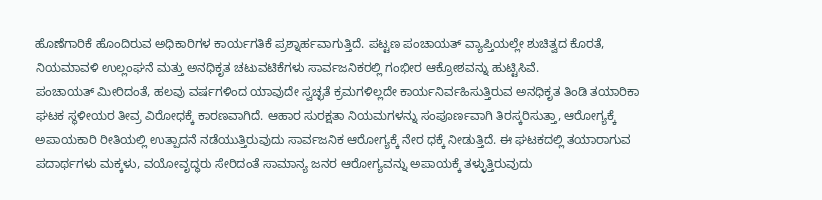ಹೊಣೆಗಾರಿಕೆ ಹೊಂದಿರುವ ಅಧಿಕಾರಿಗಳ ಕಾರ್ಯಗತಿಕೆ ಪ್ರಶ್ನಾರ್ಹವಾಗುತ್ತಿದೆ. ಪಟ್ಟಣ ಪಂಚಾಯತ್ ವ್ಯಾಪ್ತಿಯಲ್ಲೇ ಶುಚಿತ್ವದ ಕೊರತೆ, ನಿಯಮಾವಳಿ ಉಲ್ಲಂಘನೆ ಮತ್ತು ಅನಧಿಕೃತ ಚಟುವಟಿಕೆಗಳು ಸಾರ್ವಜನಿಕರಲ್ಲಿ ಗಂಭೀರ ಆಕ್ರೋಶವನ್ನು ಹುಟ್ಟಿಸಿವೆ.
ಪಂಚಾಯತ್ ಮೀರಿದಂತೆ, ಹಲವು ವರ್ಷಗಳಿಂದ ಯಾವುದೇ ಸ್ವಚ್ಛತೆ ಕ್ರಮಗಳಿಲ್ಲದೇ ಕಾರ್ಯನಿರ್ವಹಿಸುತ್ತಿರುವ ಅನಧಿಕೃತ ತಿಂಡಿ ತಯಾರಿಕಾ ಘಟಕ ಸ್ಥಳೀಯರ ತೀವ್ರ ವಿರೋಧಕ್ಕೆ ಕಾರಣವಾಗಿದೆ. ಆಹಾರ ಸುರಕ್ಷತಾ ನಿಯಮಗಳನ್ನು ಸಂಪೂರ್ಣವಾಗಿ ತಿರಸ್ಕರಿಸುತ್ತಾ, ಆರೋಗ್ಯಕ್ಕೆ ಅಪಾಯಕಾರಿ ರೀತಿಯಲ್ಲಿ ಉತ್ಪಾದನೆ ನಡೆಯುತ್ತಿರುವುದು ಸಾರ್ವಜನಿಕ ಆರೋಗ್ಯಕ್ಕೆ ನೇರ ಧಕ್ಕೆ ನೀಡುತ್ತಿದೆ. ಈ ಘಟಕದಲ್ಲಿ ತಯಾರಾಗುವ ಪದಾರ್ಥಗಳು ಮಕ್ಕಳು, ವಯೋವೃದ್ಧರು ಸೇರಿದಂತೆ ಸಾಮಾನ್ಯ ಜನರ ಆರೋಗ್ಯವನ್ನು ಅಪಾಯಕ್ಕೆ ತಳ್ಳುತ್ತಿರುವುದು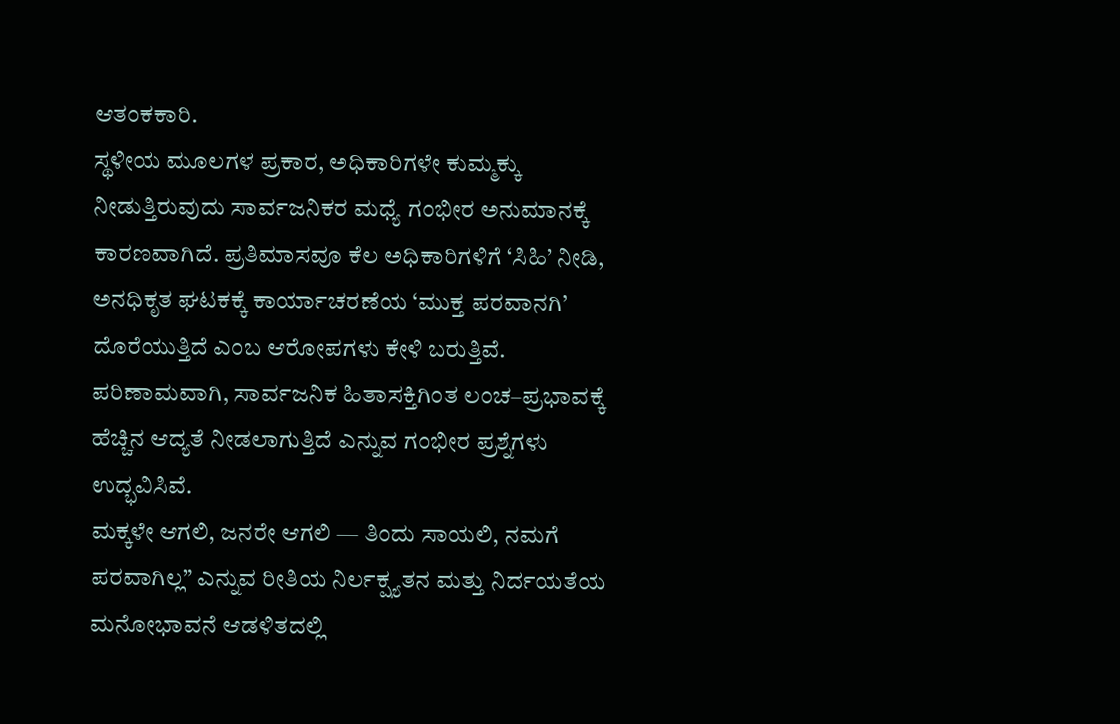ಆತಂಕಕಾರಿ.
ಸ್ಥಳೀಯ ಮೂಲಗಳ ಪ್ರಕಾರ, ಅಧಿಕಾರಿಗಳೇ ಕುಮ್ಮಕ್ಕು ನೀಡುತ್ತಿರುವುದು ಸಾರ್ವಜನಿಕರ ಮಧ್ಯೆ ಗಂಭೀರ ಅನುಮಾನಕ್ಕೆ ಕಾರಣವಾಗಿದೆ. ಪ್ರತಿಮಾಸವೂ ಕೆಲ ಅಧಿಕಾರಿಗಳಿಗೆ ‘ಸಿಹಿ’ ನೀಡಿ, ಅನಧಿಕೃತ ಘಟಕಕ್ಕೆ ಕಾರ್ಯಾಚರಣೆಯ ‘ಮುಕ್ತ ಪರವಾನಗಿ’ ದೊರೆಯುತ್ತಿದೆ ಎಂಬ ಆರೋಪಗಳು ಕೇಳಿ ಬರುತ್ತಿವೆ. ಪರಿಣಾಮವಾಗಿ, ಸಾರ್ವಜನಿಕ ಹಿತಾಸಕ್ತಿಗಿಂತ ಲಂಚ–ಪ್ರಭಾವಕ್ಕೆ ಹೆಚ್ಚಿನ ಆದ್ಯತೆ ನೀಡಲಾಗುತ್ತಿದೆ ಎನ್ನುವ ಗಂಭೀರ ಪ್ರಶ್ನೆಗಳು ಉದ್ಭವಿಸಿವೆ.
ಮಕ್ಕಳೇ ಆಗಲಿ, ಜನರೇ ಆಗಲಿ — ತಿಂದು ಸಾಯಲಿ, ನಮಗೆ ಪರವಾಗಿಲ್ಲ” ಎನ್ನುವ ರೀತಿಯ ನಿರ್ಲಕ್ಷ್ಯತನ ಮತ್ತು ನಿರ್ದಯತೆಯ ಮನೋಭಾವನೆ ಆಡಳಿತದಲ್ಲಿ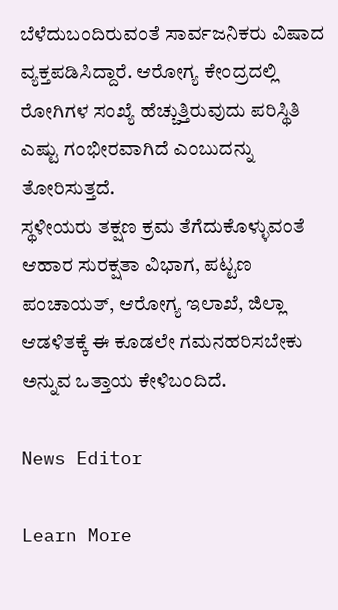ಬೆಳೆದುಬಂದಿರುವಂತೆ ಸಾರ್ವಜನಿಕರು ವಿಷಾದ ವ್ಯಕ್ತಪಡಿಸಿದ್ದಾರೆ. ಆರೋಗ್ಯ ಕೇಂದ್ರದಲ್ಲಿ ರೋಗಿಗಳ ಸಂಖ್ಯೆ ಹೆಚ್ಚುತ್ತಿರುವುದು ಪರಿಸ್ಥಿತಿ ಎಷ್ಟು ಗಂಭೀರವಾಗಿದೆ ಎಂಬುದನ್ನು ತೋರಿಸುತ್ತದೆ.
ಸ್ಥಳೀಯರು ತಕ್ಷಣ ಕ್ರಮ ತೆಗೆದುಕೊಳ್ಳುವಂತೆ ಆಹಾರ ಸುರಕ್ಷತಾ ವಿಭಾಗ, ಪಟ್ಟಣ ಪಂಚಾಯತ್, ಆರೋಗ್ಯ ಇಲಾಖೆ, ಜಿಲ್ಲಾ ಆಡಳಿತಕ್ಕೆ ಈ ಕೂಡಲೇ ಗಮನಹರಿಸಬೇಕು ಅನ್ನುವ ಒತ್ತಾಯ ಕೇಳಿಬಂದಿದೆ.

News Editor

Learn More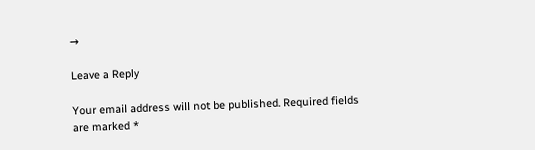→

Leave a Reply

Your email address will not be published. Required fields are marked *